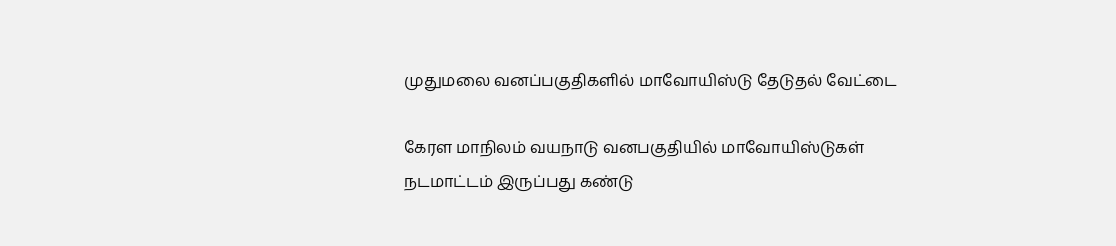முதுமலை வனப்பகுதிகளில் மாவோயிஸ்டு தேடுதல் வேட்டை

கேரள மாநிலம் வயநாடு வனபகுதியில் மாவோயிஸ்டுகள் நடமாட்டம் இருப்பது கண்டு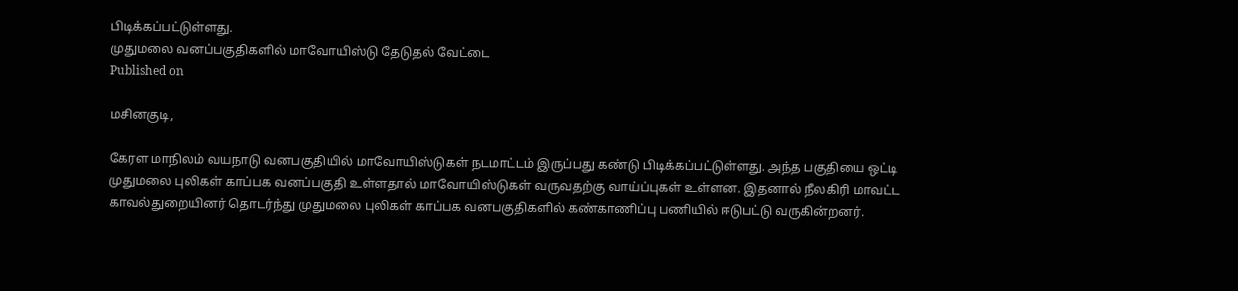பிடிக்கப்பட்டுள்ளது.
முதுமலை வனப்பகுதிகளில் மாவோயிஸ்டு தேடுதல் வேட்டை
Published on

மசினகுடி,

கேரள மாநிலம் வயநாடு வனபகுதியில் மாவோயிஸ்டுகள் நடமாட்டம் இருப்பது கண்டு பிடிக்கப்பட்டுள்ளது. அந்த பகுதியை ஒட்டி முதுமலை புலிகள் காப்பக வனப்பகுதி உள்ளதால் மாவோயிஸ்டுகள் வருவதற்கு வாய்ப்புகள் உள்ளன. இதனால் நீலகிரி மாவட்ட காவல்துறையினர் தொடர்ந்து முதுமலை புலிகள் காப்பக வனபகுதிகளில் கண்காணிப்பு பணியில் ஈடுபட்டு வருகின்றனர்.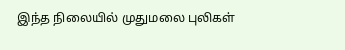இந்த நிலையில் முதுமலை புலிகள்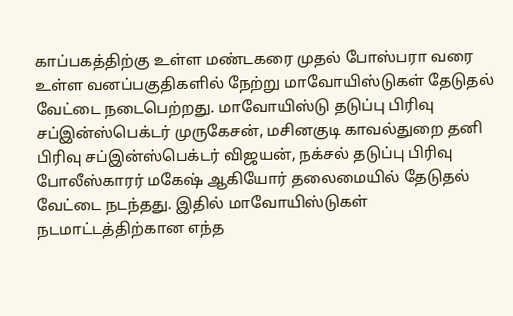காப்பகத்திற்கு உள்ள மண்டகரை முதல் போஸ்பரா வரை உள்ள வனப்பகுதிகளில் நேற்று மாவோயிஸ்டுகள் தேடுதல் வேட்டை நடைபெற்றது. மாவோயிஸ்டு தடுப்பு பிரிவு சப்இன்ஸ்பெக்டர் முருகேசன், மசினகுடி காவல்துறை தனி பிரிவு சப்இன்ஸ்பெக்டர் விஜயன், நக்சல் தடுப்பு பிரிவு போலீஸ்காரர் மகேஷ் ஆகியோர் தலைமையில் தேடுதல் வேட்டை நடந்தது. இதில் மாவோயிஸ்டுகள் நடமாட்டத்திற்கான எந்த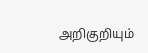அறிகுறியும்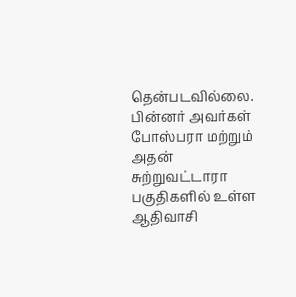தென்படவில்லை. பின்னர் அவர்கள் போஸ்பரா மற்றும் அதன் சுற்றுவட்டாரா பகுதிகளில் உள்ள ஆதிவாசி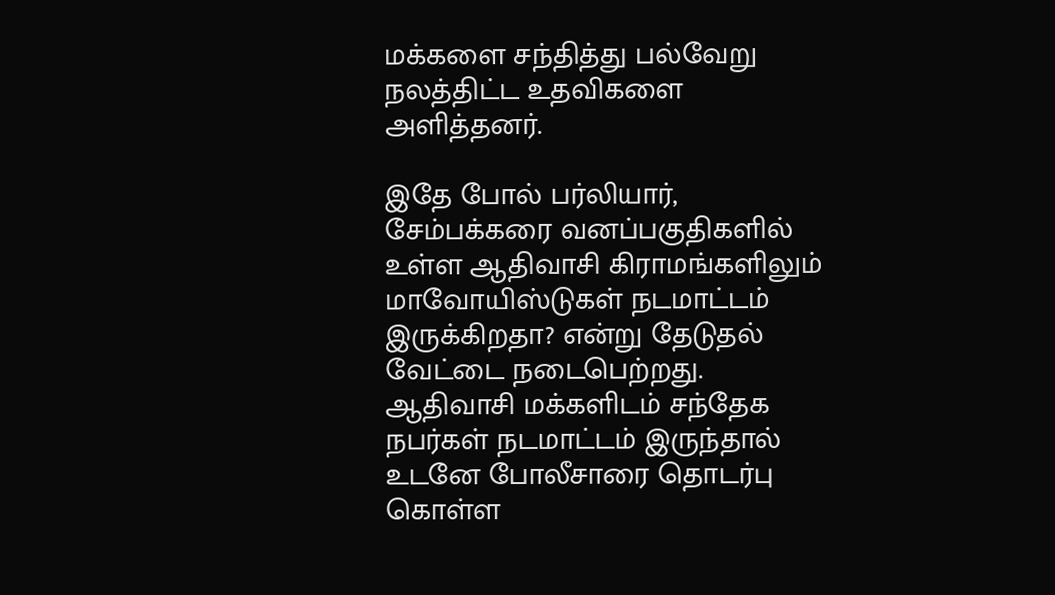மக்களை சந்தித்து பல்வேறு நலத்திட்ட உதவிகளை அளித்தனர்.

இதே போல் பர்லியார், சேம்பக்கரை வனப்பகுதிகளில் உள்ள ஆதிவாசி கிராமங்களிலும் மாவோயிஸ்டுகள் நடமாட்டம் இருக்கிறதா? என்று தேடுதல் வேட்டை நடைபெற்றது. ஆதிவாசி மக்களிடம் சந்தேக நபர்கள் நடமாட்டம் இருந்தால் உடனே போலீசாரை தொடர்பு கொள்ள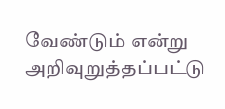வேண்டும் என்று அறிவுறுத்தப்பட்டு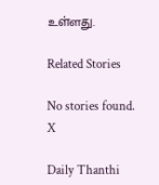உள்ளது.

Related Stories

No stories found.
X

Daily Thanthi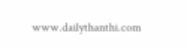www.dailythanthi.com